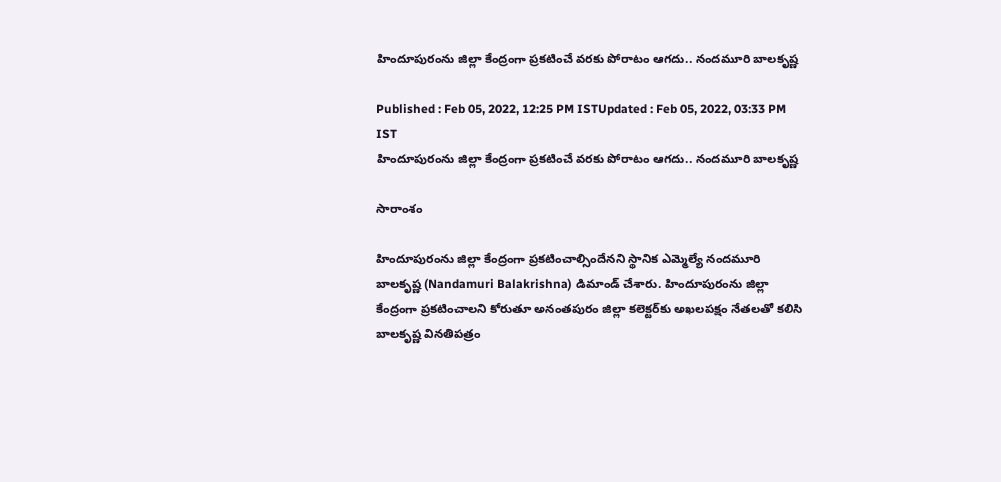హిందూపురంను జిల్లా కేంద్రంగా ప్రకటించే వరకు పోరాటం ఆగదు.. నందమూరి బాలకృష్ణ

Published : Feb 05, 2022, 12:25 PM ISTUpdated : Feb 05, 2022, 03:33 PM IST
హిందూపురంను జిల్లా కేంద్రంగా ప్రకటించే వరకు పోరాటం ఆగదు.. నందమూరి బాలకృష్ణ

సారాంశం

హిందూపురంను జిల్లా కేంద్రంగా ప్రకటించాల్సిందేనని స్థానిక ఎమ్మెల్యే నందమూరి బాలకృష్ణ (Nandamuri Balakrishna) డిమాండ్ చేశారు. హిందూపురంను జిల్లా కేంద్రంగా ప్రకటించాలని కోరుతూ అనంతపురం జిల్లా కలెక్టర్‌కు అఖలపక్షం నేతలతో కలిసి బాలకృష్ణ వినతిపత్రం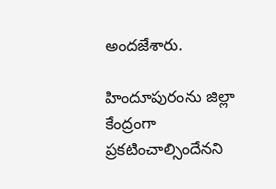అందజేశారు.

హిందూపురంను జిల్లా కేంద్రంగా ప్రకటించాల్సిందేనని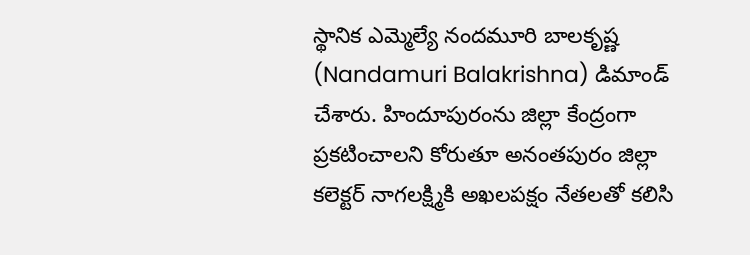స్థానిక ఎమ్మెల్యే నందమూరి బాలకృష్ణ (Nandamuri Balakrishna) డిమాండ్ చేశారు. హిందూపురంను జిల్లా కేంద్రంగా ప్రకటించాలని కోరుతూ అనంతపురం జిల్లా కలెక్టర్‌ నాగలక్ష్మికి అఖలపక్షం నేతలతో కలిసి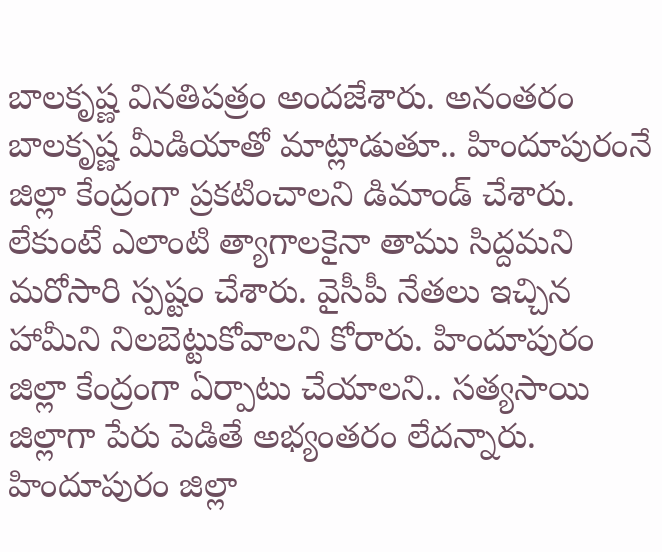బాలకృష్ణ వినతిపత్రం అందజేశారు. అనంతరం బాలకృష్ణ మీడియాతో మాట్లాడుతూ.. హిందూపురంనే జిల్లా కేంద్రంగా ప్రకటించాలని డిమాండ్ చేశారు. లేకుంటే ఎలాంటి త్యాగాలకైనా తాము సిద్దమని మరోసారి స్పష్టం చేశారు. వైసీపీ నేతలు ఇచ్చిన హామీని నిలబెట్టుకోవాలని కోరారు. హిందూపురం జిల్లా కేంద్రంగా ఏర్పాటు చేయాలని.. సత్యసాయి జిల్లాగా పేరు పెడితే అభ్యంతరం లేదన్నారు. హిందూపురం జిల్లా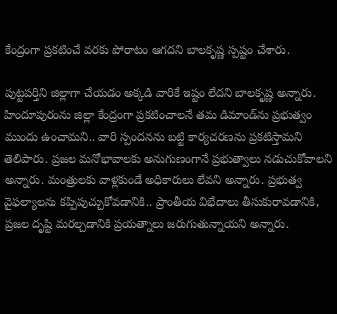కేంద్రంగా ప్రకటించే వరకు పోరాటం ఆగదని బాలకృష్ణ స్పష్టం చేశారు.

పుట్టపర్తిని జిల్లాగా చేయడం అక్కడి వారికే ఇష్టం లేదని బాలకృష్ణ అన్నారు. హిందూపురంను జిల్లా కేంద్రంగా ప్రకటించాలనే తమ డిమాండ్‌ను ప్రభుత్వం ముందు ఉంచామని.. వారి స్పందనను బట్టి కార్యచరణను ప్రకటిస్తామని తెలిపారు. ప్రజల మనోభావాలకు అనుగుణంగానే ప్రభుత్వాలు నడుచుకోవాలని అన్నారు. మంత్రులకు వాళ్లకుండే అధికారులు లేవని అన్నారు. ప్రభుత్వ వైఫల్యాలను కప్పిపుచ్చుకోవడానికి.. ప్రాంతీయ విభేదాలు తీసుకురావడానికి, ప్రజల దృష్టి మరల్చడానికి ప్రయత్నాలు జరుగుతున్నాయని అన్నారు.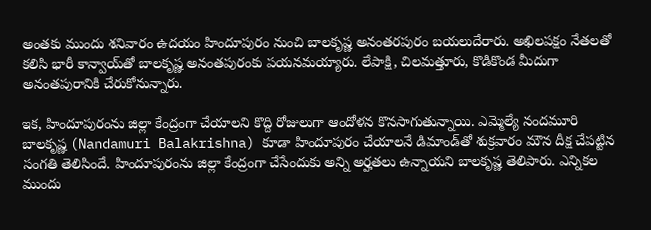అంతకు ముందు శనివారం ఉదయం హిందూపురం నుంచి బాలకృష్ణ అనంతరపురం బయలుదేరారు. అఖిలపక్షం నేతలతో కలిసి భారీ కాన్వాయ్‌తో బాలకృష్ణ అనంతపురంకు పయనమయ్యారు. లేపాక్షి, చిలమత్తూరు, కొడికొండ మీదుగా అనంతపురానికి చేరుకోనున్నారు.

ఇక, హిందూపురంను జిల్లా కేంద్రంగా చేయాలని కొద్ది రోజులుగా ఆందోళన కొనసాగుతున్నాయి. ఎమ్మెల్యే నందమూరి బాలకృష్ణ (Nandamuri Balakrishna) కూడా హిందూపురం చేయాలనే డిమాండ్‌‌తో శుక్రవారం మౌన దీక్ష చేపట్టిన సంగతి తెలిసిందే. హిందూపురంను జిల్లా కేంద్రంగా చేసేందుకు అన్ని అర్హతలు ఉన్నాయని బాలకృష్ణ తెలిపారు. ఎన్నికల ముందు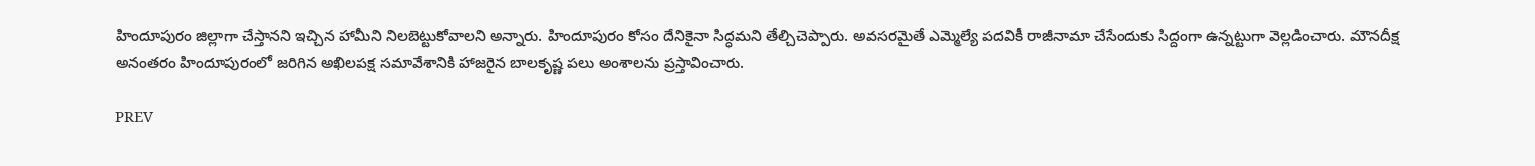హిందూపురం జిల్లాగా చేస్తానని ఇచ్చిన హామీని నిలబెట్టుకోవాలని అన్నారు. హిందూపురం కోసం దేనికైనా సిద్ధమని తేల్చిచెప్పారు. అవసరమైతే ఎమ్మెల్యే పదవికీ రాజీనామా చేసేందుకు సిద్దంగా ఉన్నట్టుగా వెల్లడించారు. మౌనదీక్ష అనంతరం హిందూపురంలో జరిగిన అఖిలపక్ష సమావేశానికి హాజరైన బాలకృష్ణ పలు అంశాలను ప్రస్తావించారు.

PREV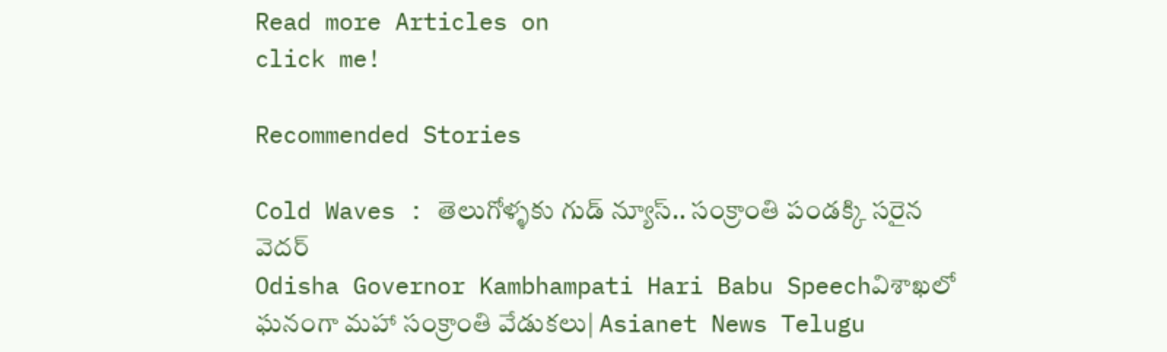Read more Articles on
click me!

Recommended Stories

Cold Waves : తెలుగోళ్ళకు గుడ్ న్యూస్.. సంక్రాంతి పండక్కి సరైన వెదర్
Odisha Governor Kambhampati Hari Babu Speechవిశాఖలో ఘనంగా మహా సంక్రాంతి వేడుకలు| Asianet News Telugu